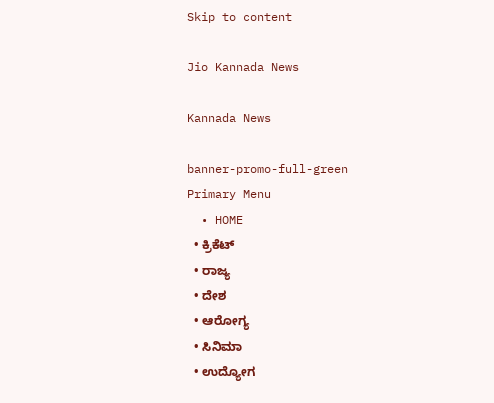Skip to content

Jio Kannada News

Kannada News

banner-promo-full-green
Primary Menu
  • HOME
  • ಕ್ರಿಕೆಟ್
  • ರಾಜ್ಯ
  • ದೇಶ
  • ಆರೋಗ್ಯ
  • ಸಿನಿಮಾ
  • ಉದ್ಯೋಗ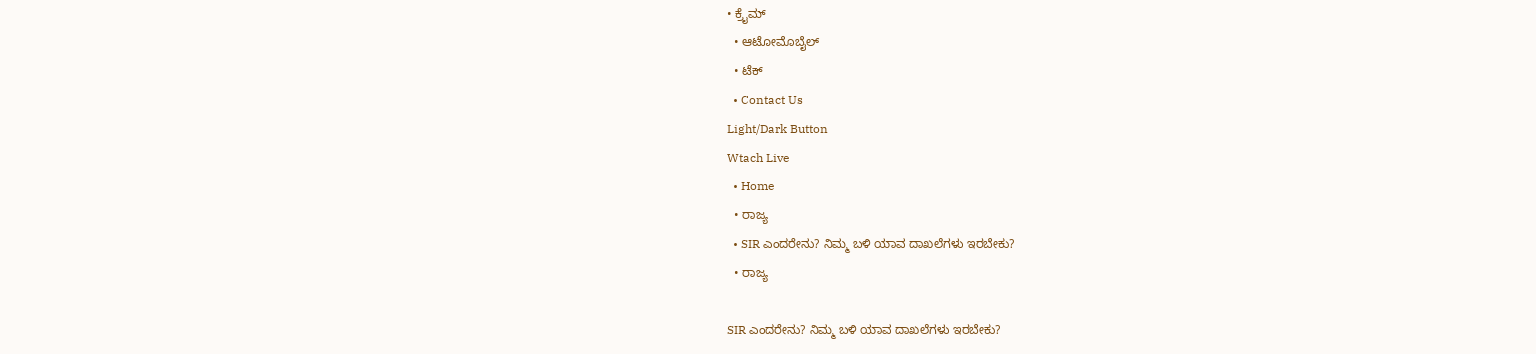• ಕ್ರೈಮ್
  • ಆಟೋಮೊಬೈಲ್
  • ಟೆಕ್
  • Contact Us
Light/Dark Button
Wtach Live
  • Home
  • ರಾಜ್ಯ
  • SIR ಎಂದರೇನು? ನಿಮ್ಮ ಬಳಿ ಯಾವ ದಾಖಲೆಗಳು ಇರಬೇಕು?
  • ರಾಜ್ಯ

SIR ಎಂದರೇನು? ನಿಮ್ಮ ಬಳಿ ಯಾವ ದಾಖಲೆಗಳು ಇರಬೇಕು?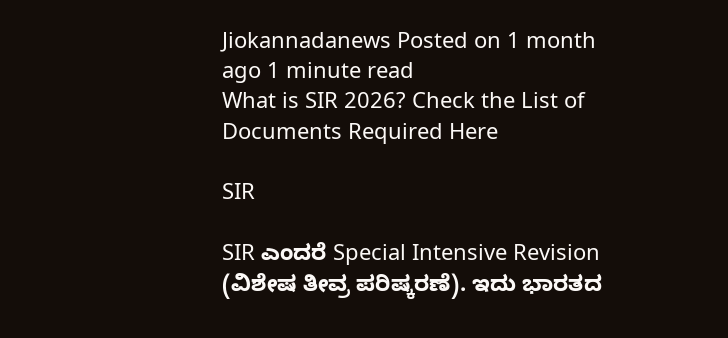Jiokannadanews Posted on 1 month ago 1 minute read
What is SIR 2026? Check the List of Documents Required Here

SIR

SIR ಎಂದರೆ Special Intensive Revision (ವಿಶೇಷ ತೀವ್ರ ಪರಿಷ್ಕರಣೆ). ಇದು ಭಾರತದ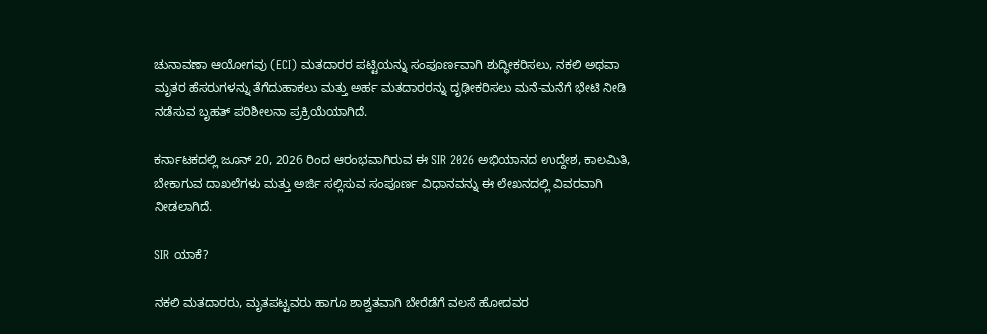ಚುನಾವಣಾ ಆಯೋಗವು (ECI) ಮತದಾರರ ಪಟ್ಟಿಯನ್ನು ಸಂಪೂರ್ಣವಾಗಿ ಶುದ್ಧೀಕರಿಸಲು, ನಕಲಿ ಅಥವಾ ಮೃತರ ಹೆಸರುಗಳನ್ನು ತೆಗೆದುಹಾಕಲು ಮತ್ತು ಅರ್ಹ ಮತದಾರರನ್ನು ದೃಢೀಕರಿಸಲು ಮನೆ-ಮನೆಗೆ ಭೇಟಿ ನೀಡಿ ನಡೆಸುವ ಬೃಹತ್ ಪರಿಶೀಲನಾ ಪ್ರಕ್ರಿಯೆಯಾಗಿದೆ.

ಕರ್ನಾಟಕದಲ್ಲಿ ಜೂನ್ 20, 2026 ರಿಂದ ಆರಂಭವಾಗಿರುವ ಈ SIR 2026 ಅಭಿಯಾನದ ಉದ್ದೇಶ, ಕಾಲಮಿತಿ, ಬೇಕಾಗುವ ದಾಖಲೆಗಳು ಮತ್ತು ಅರ್ಜಿ ಸಲ್ಲಿಸುವ ಸಂಪೂರ್ಣ ವಿಧಾನವನ್ನು ಈ ಲೇಖನದಲ್ಲಿ ವಿವರವಾಗಿ ನೀಡಲಾಗಿದೆ.

SIR ಯಾಕೆ?

ನಕಲಿ ಮತದಾರರು, ಮೃತಪಟ್ಟವರು ಹಾಗೂ ಶಾಶ್ವತವಾಗಿ ಬೇರೆಡೆಗೆ ವಲಸೆ ಹೋದವರ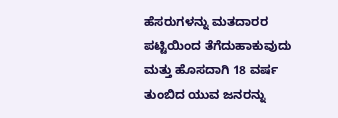ಹೆಸರುಗಳನ್ನು ಮತದಾರರ ಪಟ್ಟಿಯಿಂದ ತೆಗೆದುಹಾಕುವುದು ಮತ್ತು ಹೊಸದಾಗಿ 18 ವರ್ಷ ತುಂಬಿದ ಯುವ ಜನರನ್ನು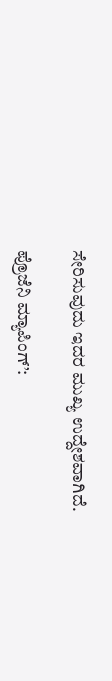ಸೇರಿಸುವುದು ಇದರ ಮುಖ್ಯ ಉದ್ದೇಶವಾಗಿದೆ.

ಪ್ರೊಜೆನಿ ಮ್ಯಾಪಿಂಗ್’: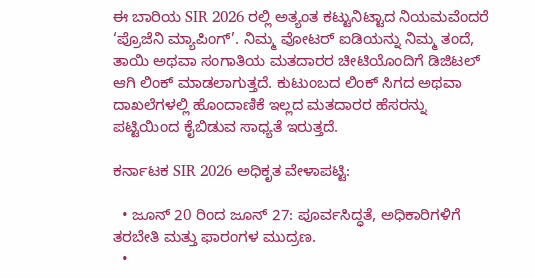ಈ ಬಾರಿಯ SIR 2026 ರಲ್ಲಿ ಅತ್ಯಂತ ಕಟ್ಟುನಿಟ್ಟಾದ ನಿಯಮವೆಂದರೆ ‘ಪ್ರೊಜೆನಿ ಮ್ಯಾಪಿಂಗ್’. ನಿಮ್ಮ ವೋಟರ್ ಐಡಿಯನ್ನು ನಿಮ್ಮ ತಂದೆ, ತಾಯಿ ಅಥವಾ ಸಂಗಾತಿಯ ಮತದಾರರ ಚೀಟಿಯೊಂದಿಗೆ ಡಿಜಿಟಲ್ ಆಗಿ ಲಿಂಕ್ ಮಾಡಲಾಗುತ್ತದೆ. ಕುಟುಂಬದ ಲಿಂಕ್ ಸಿಗದ ಅಥವಾ ದಾಖಲೆಗಳಲ್ಲಿ ಹೊಂದಾಣಿಕೆ ಇಲ್ಲದ ಮತದಾರರ ಹೆಸರನ್ನು ಪಟ್ಟಿಯಿಂದ ಕೈಬಿಡುವ ಸಾಧ್ಯತೆ ಇರುತ್ತದೆ.

ಕರ್ನಾಟಕ SIR 2026 ಅಧಿಕೃತ ವೇಳಾಪಟ್ಟಿ:

  • ಜೂನ್ 20 ರಿಂದ ಜೂನ್ 27: ಪೂರ್ವಸಿದ್ಧತೆ, ಅಧಿಕಾರಿಗಳಿಗೆ ತರಬೇತಿ ಮತ್ತು ಫಾರಂಗಳ ಮುದ್ರಣ.
  •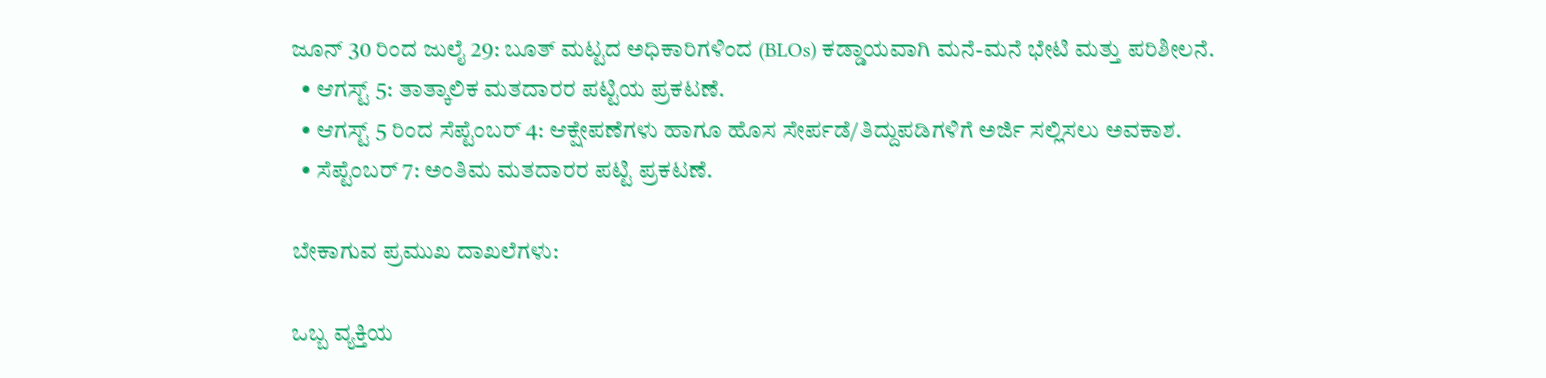ಜೂನ್ 30 ರಿಂದ ಜುಲೈ 29: ಬೂತ್ ಮಟ್ಟದ ಅಧಿಕಾರಿಗಳಿಂದ (BLOs) ಕಡ್ಡಾಯವಾಗಿ ಮನೆ-ಮನೆ ಭೇಟಿ ಮತ್ತು ಪರಿಶೀಲನೆ.
  • ಆಗಸ್ಟ್ 5: ತಾತ್ಕಾಲಿಕ ಮತದಾರರ ಪಟ್ಟಿಯ ಪ್ರಕಟಣೆ.
  • ಆಗಸ್ಟ್ 5 ರಿಂದ ಸೆಪ್ಟೆಂಬರ್ 4: ಆಕ್ಷೇಪಣೆಗಳು ಹಾಗೂ ಹೊಸ ಸೇರ್ಪಡೆ/ತಿದ್ದುಪಡಿಗಳಿಗೆ ಅರ್ಜಿ ಸಲ್ಲಿಸಲು ಅವಕಾಶ.
  • ಸೆಪ್ಟೆಂಬರ್ 7: ಅಂತಿಮ ಮತದಾರರ ಪಟ್ಟಿ ಪ್ರಕಟಣೆ.

ಬೇಕಾಗುವ ಪ್ರಮುಖ ದಾಖಲೆಗಳು:

ಒಬ್ಬ ವ್ಯಕ್ತಿಯ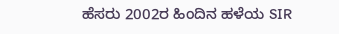ಹೆಸರು 2002ರ ಹಿಂದಿನ ಹಳೆಯ SIR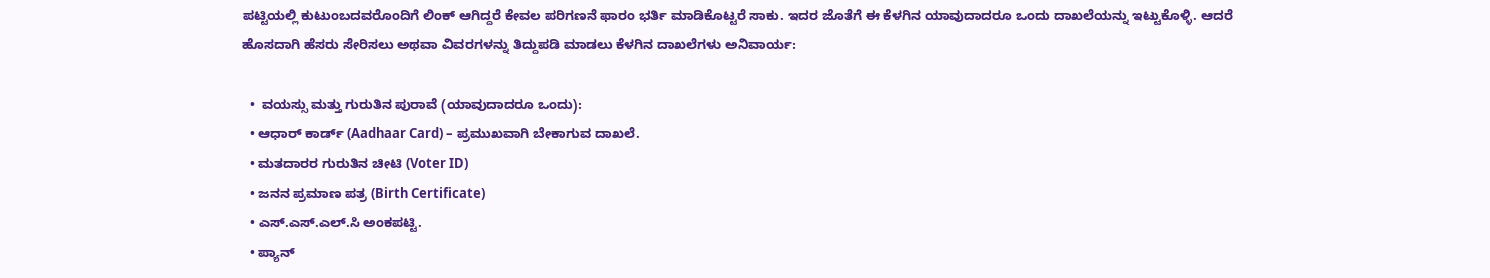ಪಟ್ಟಿಯಲ್ಲಿ ಕುಟುಂಬದವರೊಂದಿಗೆ ಲಿಂಕ್ ಆಗಿದ್ದರೆ ಕೇವಲ ಪರಿಗಣನೆ ಫಾರಂ ಭರ್ತಿ ಮಾಡಿಕೊಟ್ಟರೆ ಸಾಕು. ಇದರ ಜೊತೆಗೆ ಈ ಕೆಳಗಿನ ಯಾವುದಾದರೂ ಒಂದು ದಾಖಲೆಯನ್ನು ಇಟ್ಟುಕೊಳ್ಳಿ. ಆದರೆ ಹೊಸದಾಗಿ ಹೆಸರು ಸೇರಿಸಲು ಅಥವಾ ವಿವರಗಳನ್ನು ತಿದ್ದುಪಡಿ ಮಾಡಲು ಕೆಳಗಿನ ದಾಖಲೆಗಳು ಅನಿವಾರ್ಯ:

  •  ವಯಸ್ಸು ಮತ್ತು ಗುರುತಿನ ಪುರಾವೆ (ಯಾವುದಾದರೂ ಒಂದು):
  • ಆಧಾರ್ ಕಾರ್ಡ್ (Aadhaar Card) – ಪ್ರಮುಖವಾಗಿ ಬೇಕಾಗುವ ದಾಖಲೆ.
  • ಮತದಾರರ ಗುರುತಿನ ಚೀಟಿ (Voter ID)
  • ಜನನ ಪ್ರಮಾಣ ಪತ್ರ (Birth Certificate)
  • ಎಸ್.ಎಸ್.ಎಲ್.ಸಿ ಅಂಕಪಟ್ಟಿ.
  • ಪ್ಯಾನ್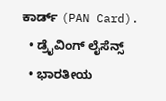ಕಾರ್ಡ್ (PAN Card).
  • ಡ್ರೈವಿಂಗ್ ಲೈಸೆನ್ಸ್
  • ಭಾರತೀಯ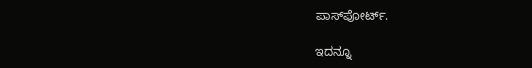ಪಾಸ್‌ಪೋರ್ಟ್.

ಇದನ್ನೂ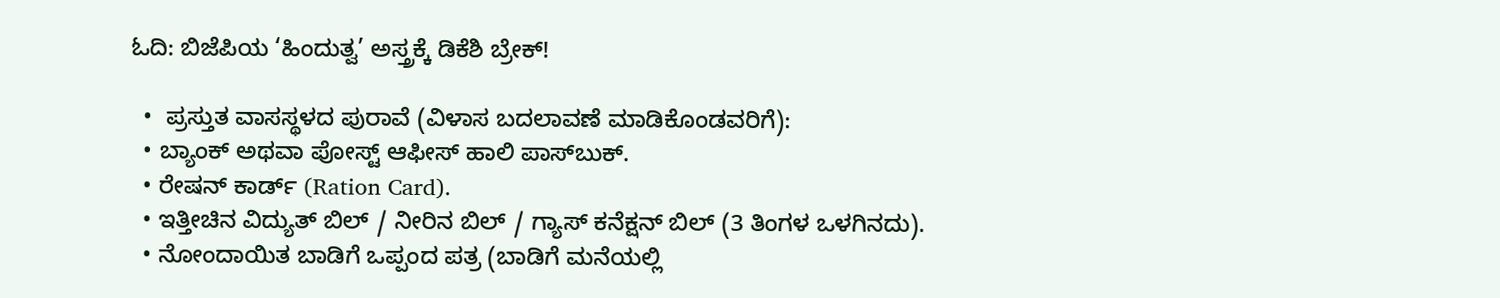ಓದಿ: ಬಿಜೆಪಿಯ ‘ಹಿಂದುತ್ವ’ ಅಸ್ತ್ರಕ್ಕೆ ಡಿಕೆಶಿ ಬ್ರೇಕ್!

  •  ಪ್ರಸ್ತುತ ವಾಸಸ್ಥಳದ ಪುರಾವೆ (ವಿಳಾಸ ಬದಲಾವಣೆ ಮಾಡಿಕೊಂಡವರಿಗೆ):
  • ಬ್ಯಾಂಕ್ ಅಥವಾ ಪೋಸ್ಟ್ ಆಫೀಸ್ ಹಾಲಿ ಪಾಸ್‌ಬುಕ್.
  • ರೇಷನ್ ಕಾರ್ಡ್ (Ration Card).
  • ಇತ್ತೀಚಿನ ವಿದ್ಯುತ್ ಬಿಲ್ / ನೀರಿನ ಬಿಲ್ / ಗ್ಯಾಸ್ ಕನೆಕ್ಷನ್ ಬಿಲ್ (3 ತಿಂಗಳ ಒಳಗಿನದು).
  • ನೋಂದಾಯಿತ ಬಾಡಿಗೆ ಒಪ್ಪಂದ ಪತ್ರ (ಬಾಡಿಗೆ ಮನೆಯಲ್ಲಿ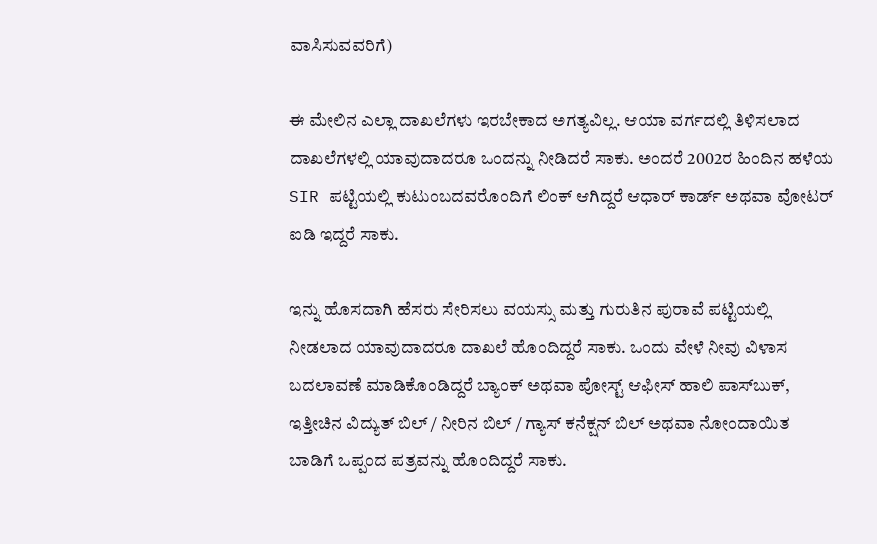ವಾಸಿಸುವವರಿಗೆ)

ಈ ಮೇಲಿನ ಎಲ್ಲಾ ದಾಖಲೆಗಳು ಇರಬೇಕಾದ ಅಗತ್ಯವಿಲ್ಲ. ಆಯಾ ವರ್ಗದಲ್ಲಿ ತಿಳಿಸಲಾದ ದಾಖಲೆಗಳಲ್ಲಿ ಯಾವುದಾದರೂ ಒಂದನ್ನು ನೀಡಿದರೆ ಸಾಕು. ಅಂದರೆ 2002ರ ಹಿಂದಿನ ಹಳೆಯ SIR ಪಟ್ಟಿಯಲ್ಲಿ ಕುಟುಂಬದವರೊಂದಿಗೆ ಲಿಂಕ್ ಆಗಿದ್ದರೆ ಆಧಾರ್ ಕಾರ್ಡ್ ಅಥವಾ ವೋಟರ್ ಐಡಿ ಇದ್ದರೆ ಸಾಕು.

ಇನ್ನು ಹೊಸದಾಗಿ ಹೆಸರು ಸೇರಿಸಲು ವಯಸ್ಸು ಮತ್ತು ಗುರುತಿನ ಪುರಾವೆ ಪಟ್ಟಿಯಲ್ಲಿ ನೀಡಲಾದ ಯಾವುದಾದರೂ ದಾಖಲೆ ಹೊಂದಿದ್ದರೆ ಸಾಕು. ಒಂದು ವೇಳೆ ನೀವು ವಿಳಾಸ ಬದಲಾವಣೆ ಮಾಡಿಕೊಂಡಿದ್ದರೆ ಬ್ಯಾಂಕ್ ಅಥವಾ ಪೋಸ್ಟ್ ಆಫೀಸ್ ಹಾಲಿ ಪಾಸ್‌ಬುಕ್, ಇತ್ತೀಚಿನ ವಿದ್ಯುತ್ ಬಿಲ್ / ನೀರಿನ ಬಿಲ್ / ಗ್ಯಾಸ್ ಕನೆಕ್ಷನ್ ಬಿಲ್ ಅಥವಾ ನೋಂದಾಯಿತ ಬಾಡಿಗೆ ಒಪ್ಪಂದ ಪತ್ರವನ್ನು ಹೊಂದಿದ್ದರೆ ಸಾಕು.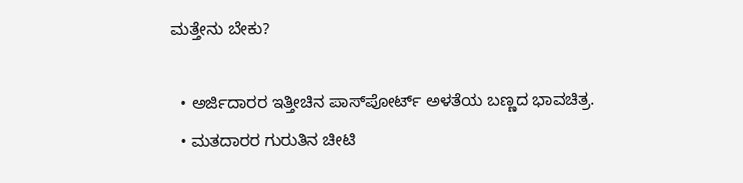ಮತ್ತೇನು ಬೇಕು?

  • ಅರ್ಜಿದಾರರ ಇತ್ತೀಚಿನ ಪಾಸ್‌ಪೋರ್ಟ್ ಅಳತೆಯ ಬಣ್ಣದ ಭಾವಚಿತ್ರ.
  • ಮತದಾರರ ಗುರುತಿನ ಚೀಟಿ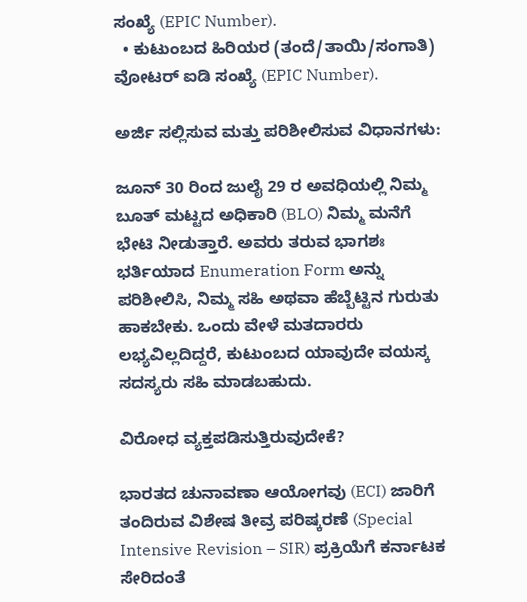ಸಂಖ್ಯೆ (EPIC Number).
  • ಕುಟುಂಬದ ಹಿರಿಯರ (ತಂದೆ/ತಾಯಿ/ಸಂಗಾತಿ) ವೋಟರ್ ಐಡಿ ಸಂಖ್ಯೆ (EPIC Number).

ಅರ್ಜಿ ಸಲ್ಲಿಸುವ ಮತ್ತು ಪರಿಶೀಲಿಸುವ ವಿಧಾನಗಳು:

ಜೂನ್ 30 ರಿಂದ ಜುಲೈ 29 ರ ಅವಧಿಯಲ್ಲಿ ನಿಮ್ಮ ಬೂತ್ ಮಟ್ಟದ ಅಧಿಕಾರಿ (BLO) ನಿಮ್ಮ ಮನೆಗೆ ಭೇಟಿ ನೀಡುತ್ತಾರೆ. ಅವರು ತರುವ ಭಾಗಶಃ ಭರ್ತಿಯಾದ Enumeration Form ಅನ್ನು ಪರಿಶೀಲಿಸಿ, ನಿಮ್ಮ ಸಹಿ ಅಥವಾ ಹೆಬ್ಬೆಟ್ಟಿನ ಗುರುತು ಹಾಕಬೇಕು. ಒಂದು ವೇಳೆ ಮತದಾರರು ಲಭ್ಯವಿಲ್ಲದಿದ್ದರೆ, ಕುಟುಂಬದ ಯಾವುದೇ ವಯಸ್ಕ ಸದಸ್ಯರು ಸಹಿ ಮಾಡಬಹುದು.

ವಿರೋಧ ವ್ಯಕ್ತಪಡಿಸುತ್ತಿರುವುದೇಕೆ?

ಭಾರತದ ಚುನಾವಣಾ ಆಯೋಗವು (ECI) ಜಾರಿಗೆ ತಂದಿರುವ ವಿಶೇಷ ತೀವ್ರ ಪರಿಷ್ಕರಣೆ (Special Intensive Revision – SIR) ಪ್ರಕ್ರಿಯೆಗೆ ಕರ್ನಾಟಕ ಸೇರಿದಂತೆ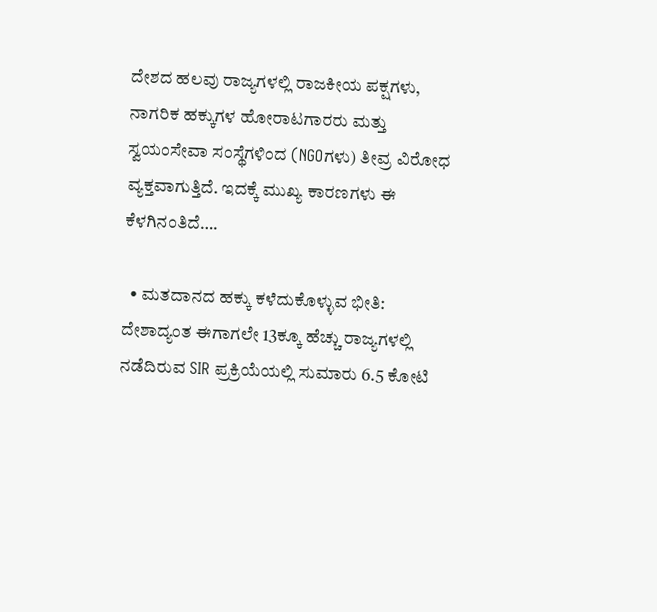ದೇಶದ ಹಲವು ರಾಜ್ಯಗಳಲ್ಲಿ ರಾಜಕೀಯ ಪಕ್ಷಗಳು, ನಾಗರಿಕ ಹಕ್ಕುಗಳ ಹೋರಾಟಗಾರರು ಮತ್ತು ಸ್ವಯಂಸೇವಾ ಸಂಸ್ಥೆಗಳಿಂದ (NGOಗಳು) ತೀವ್ರ ವಿರೋಧ ವ್ಯಕ್ತವಾಗುತ್ತಿದೆ. ಇದಕ್ಕೆ ಮುಖ್ಯ ಕಾರಣಗಳು ಈ ಕೆಳಗಿನಂತಿದೆ….

  • ಮತದಾನದ ಹಕ್ಕು ಕಳೆದುಕೊಳ್ಳುವ ಭೀತಿ: ದೇಶಾದ್ಯಂತ ಈಗಾಗಲೇ 13ಕ್ಕೂ ಹೆಚ್ಚು ರಾಜ್ಯಗಳಲ್ಲಿ ನಡೆದಿರುವ SIR ಪ್ರಕ್ರಿಯೆಯಲ್ಲಿ ಸುಮಾರು 6.5 ಕೋಟಿ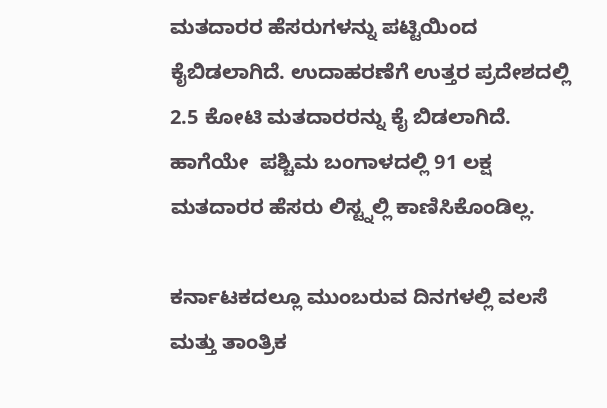ಮತದಾರರ ಹೆಸರುಗಳನ್ನು ಪಟ್ಟಿಯಿಂದ ಕೈಬಿಡಲಾಗಿದೆ. ಉದಾಹರಣೆಗೆ ಉತ್ತರ ಪ್ರದೇಶದಲ್ಲಿ 2.5 ಕೋಟಿ ಮತದಾರರನ್ನು ಕೈ ಬಿಡಲಾಗಿದೆ. ಹಾಗೆಯೇ  ಪಶ್ಚಿಮ ಬಂಗಾಳದಲ್ಲಿ 91 ಲಕ್ಷ ಮತದಾರರ ಹೆಸರು ಲಿಸ್ಟ್ನಲ್ಲಿ ಕಾಣಿಸಿಕೊಂಡಿಲ್ಲ.

ಕರ್ನಾಟಕದಲ್ಲೂ ಮುಂಬರುವ ದಿನಗಳಲ್ಲಿ ವಲಸೆ ಮತ್ತು ತಾಂತ್ರಿಕ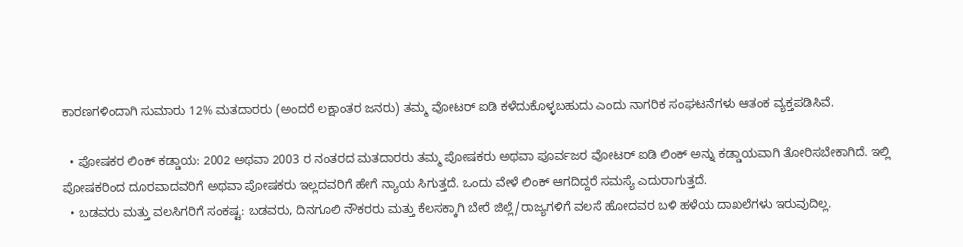ಕಾರಣಗಳಿಂದಾಗಿ ಸುಮಾರು 12% ಮತದಾರರು (ಅಂದರೆ ಲಕ್ಷಾಂತರ ಜನರು) ತಮ್ಮ ವೋಟರ್ ಐಡಿ ಕಳೆದುಕೊಳ್ಳಬಹುದು ಎಂದು ನಾಗರಿಕ ಸಂಘಟನೆಗಳು ಆತಂಕ ವ್ಯಕ್ತಪಡಿಸಿವೆ.

  • ಪೋಷಕರ ಲಿಂಕ್ ಕಡ್ಡಾಯ: 2002 ಅಥವಾ 2003 ರ ನಂತರದ ಮತದಾರರು ತಮ್ಮ ಪೋಷಕರು ಅಥವಾ ಪೂರ್ವಜರ ವೋಟರ್ ಐಡಿ ಲಿಂಕ್ ಅನ್ನು ಕಡ್ಡಾಯವಾಗಿ ತೋರಿಸಬೇಕಾಗಿದೆ. ಇಲ್ಲಿ ಪೋಷಕರಿಂದ ದೂರವಾದವರಿಗೆ ಅಥವಾ ಪೋಷಕರು ಇಲ್ಲದವರಿಗೆ ಹೇಗೆ ನ್ಯಾಯ ಸಿಗುತ್ತದೆ. ಒಂದು ವೇಳೆ ಲಿಂಕ್ ಆಗದಿದ್ದರೆ ಸಮಸ್ಯೆ ಎದುರಾಗುತ್ತದೆ.
  • ಬಡವರು ಮತ್ತು ವಲಸಿಗರಿಗೆ ಸಂಕಷ್ಟ: ಬಡವರು, ದಿನಗೂಲಿ ನೌಕರರು ಮತ್ತು ಕೆಲಸಕ್ಕಾಗಿ ಬೇರೆ ಜಿಲ್ಲೆ/ರಾಜ್ಯಗಳಿಗೆ ವಲಸೆ ಹೋದವರ ಬಳಿ ಹಳೆಯ ದಾಖಲೆಗಳು ಇರುವುದಿಲ್ಲ.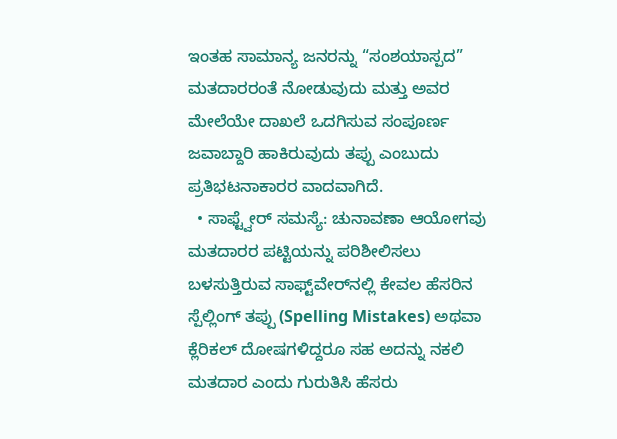ಇಂತಹ ಸಾಮಾನ್ಯ ಜನರನ್ನು “ಸಂಶಯಾಸ್ಪದ” ಮತದಾರರಂತೆ ನೋಡುವುದು ಮತ್ತು ಅವರ ಮೇಲೆಯೇ ದಾಖಲೆ ಒದಗಿಸುವ ಸಂಪೂರ್ಣ ಜವಾಬ್ದಾರಿ ಹಾಕಿರುವುದು ತಪ್ಪು ಎಂಬುದು ಪ್ರತಿಭಟನಾಕಾರರ ವಾದವಾಗಿದೆ.
  • ಸಾಫ್ಟ್ವೇರ್ ಸಮಸ್ಯೆ: ಚುನಾವಣಾ ಆಯೋಗವು ಮತದಾರರ ಪಟ್ಟಿಯನ್ನು ಪರಿಶೀಲಿಸಲು ಬಳಸುತ್ತಿರುವ ಸಾಫ್ಟ್‌ವೇರ್‌ನಲ್ಲಿ ಕೇವಲ ಹೆಸರಿನ ಸ್ಪೆಲ್ಲಿಂಗ್ ತಪ್ಪು (Spelling Mistakes) ಅಥವಾ ಕ್ಲೆರಿಕಲ್ ದೋಷಗಳಿದ್ದರೂ ಸಹ ಅದನ್ನು ನಕಲಿ ಮತದಾರ ಎಂದು ಗುರುತಿಸಿ ಹೆಸರು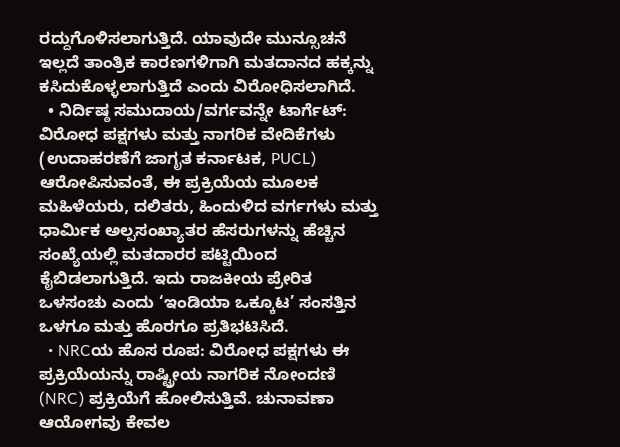ರದ್ದುಗೊಳಿಸಲಾಗುತ್ತಿದೆ. ಯಾವುದೇ ಮುನ್ಸೂಚನೆ ಇಲ್ಲದೆ ತಾಂತ್ರಿಕ ಕಾರಣಗಳಿಗಾಗಿ ಮತದಾನದ ಹಕ್ಕನ್ನು ಕಸಿದುಕೊಳ್ಳಲಾಗುತ್ತಿದೆ ಎಂದು ವಿರೋಧಿಸಲಾಗಿದೆ.
  • ನಿರ್ದಿಷ್ಠ ಸಮುದಾಯ/ವರ್ಗವನ್ನೇ ಟಾರ್ಗೆಟ್: ವಿರೋಧ ಪಕ್ಷಗಳು ಮತ್ತು ನಾಗರಿಕ ವೇದಿಕೆಗಳು (ಉದಾಹರಣೆಗೆ ಜಾಗೃತ ಕರ್ನಾಟಕ, PUCL) ಆರೋಪಿಸುವಂತೆ, ಈ ಪ್ರಕ್ರಿಯೆಯ ಮೂಲಕ ಮಹಿಳೆಯರು, ದಲಿತರು, ಹಿಂದುಳಿದ ವರ್ಗಗಳು ಮತ್ತು ಧಾರ್ಮಿಕ ಅಲ್ಪಸಂಖ್ಯಾತರ ಹೆಸರುಗಳನ್ನು ಹೆಚ್ಚಿನ ಸಂಖ್ಯೆಯಲ್ಲಿ ಮತದಾರರ ಪಟ್ಟಿಯಿಂದ ಕೈಬಿಡಲಾಗುತ್ತಿದೆ. ಇದು ರಾಜಕೀಯ ಪ್ರೇರಿತ ಒಳಸಂಚು ಎಂದು ‘ಇಂಡಿಯಾ ಒಕ್ಕೂಟ’ ಸಂಸತ್ತಿನ ಒಳಗೂ ಮತ್ತು ಹೊರಗೂ ಪ್ರತಿಭಟಿಸಿದೆ.
  • NRCಯ ಹೊಸ ರೂಪ: ವಿರೋಧ ಪಕ್ಷಗಳು ಈ ಪ್ರಕ್ರಿಯೆಯನ್ನು ರಾಷ್ಟ್ರೀಯ ನಾಗರಿಕ ನೋಂದಣಿ (NRC) ಪ್ರಕ್ರಿಯೆಗೆ ಹೋಲಿಸುತ್ತಿವೆ. ಚುನಾವಣಾ ಆಯೋಗವು ಕೇವಲ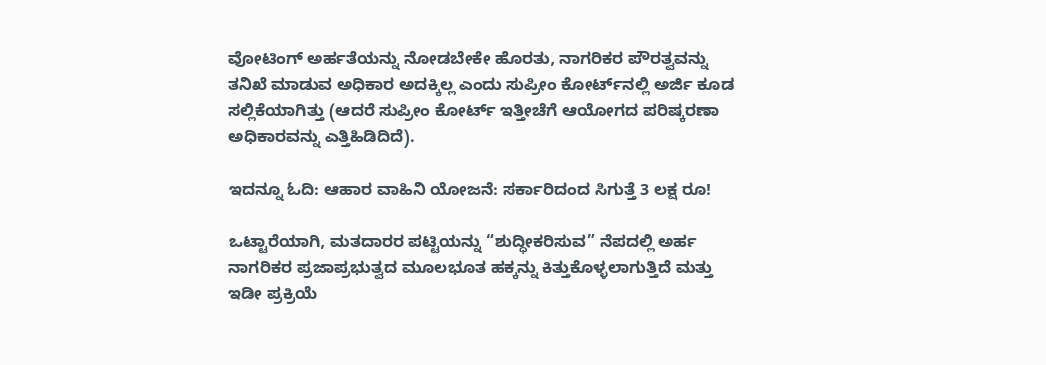ವೋಟಿಂಗ್ ಅರ್ಹತೆಯನ್ನು ನೋಡಬೇಕೇ ಹೊರತು, ನಾಗರಿಕರ ಪೌರತ್ವವನ್ನು ತನಿಖೆ ಮಾಡುವ ಅಧಿಕಾರ ಅದಕ್ಕಿಲ್ಲ ಎಂದು ಸುಪ್ರೀಂ ಕೋರ್ಟ್‌ನಲ್ಲಿ ಅರ್ಜಿ ಕೂಡ ಸಲ್ಲಿಕೆಯಾಗಿತ್ತು (ಆದರೆ ಸುಪ್ರೀಂ ಕೋರ್ಟ್ ಇತ್ತೀಚೆಗೆ ಆಯೋಗದ ಪರಿಷ್ಕರಣಾ ಅಧಿಕಾರವನ್ನು ಎತ್ತಿಹಿಡಿದಿದೆ).

ಇದನ್ನೂ ಓದಿ: ಆಹಾರ ವಾಹಿನಿ ಯೋಜನೆ: ಸರ್ಕಾರಿದಂದ ಸಿಗುತ್ತೆ 3 ಲಕ್ಷ ರೂ!

ಒಟ್ಟಾರೆಯಾಗಿ, ಮತದಾರರ ಪಟ್ಟಿಯನ್ನು “ಶುದ್ಧೀಕರಿಸುವ” ನೆಪದಲ್ಲಿ ಅರ್ಹ ನಾಗರಿಕರ ಪ್ರಜಾಪ್ರಭುತ್ವದ ಮೂಲಭೂತ ಹಕ್ಕನ್ನು ಕಿತ್ತುಕೊಳ್ಳಲಾಗುತ್ತಿದೆ ಮತ್ತು ಇಡೀ ಪ್ರಕ್ರಿಯೆ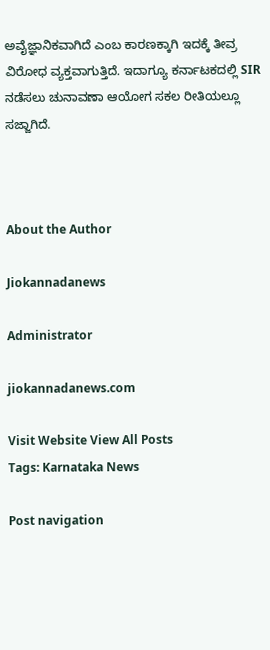ಅವೈಜ್ಞಾನಿಕವಾಗಿದೆ ಎಂಬ ಕಾರಣಕ್ಕಾಗಿ ಇದಕ್ಕೆ ತೀವ್ರ ವಿರೋಧ ವ್ಯಕ್ತವಾಗುತ್ತಿದೆ. ಇದಾಗ್ಯೂ ಕರ್ನಾಟಕದಲ್ಲಿ SIR ನಡೆಸಲು ಚುನಾವಣಾ ಆಯೋಗ ಸಕಲ ರೀತಿಯಲ್ಲೂ ಸಜ್ಜಾಗಿದೆ.



About the Author

Jiokannadanews

Administrator

jiokannadanews.com

Visit Website View All Posts
Tags: Karnataka News

Post navigation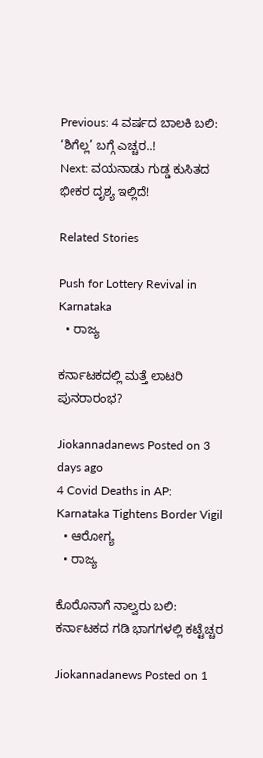Previous: 4 ವರ್ಷದ ಬಾಲಕಿ ಬಲಿ: ‘ಶಿಗೆಲ್ಲ’ ಬಗ್ಗೆ ಎಚ್ಚರ..!
Next: ವಯನಾಡು ಗುಡ್ಡ ಕುಸಿತದ ಭೀಕರ ದೃಶ್ಯ ಇಲ್ಲಿದೆ!

Related Stories

Push for Lottery Revival in Karnataka
  • ರಾಜ್ಯ

ಕರ್ನಾಟಕದಲ್ಲಿ ಮತ್ತೆ ಲಾಟರಿ ಪುನರಾರಂಭ?

Jiokannadanews Posted on 3 days ago
4 Covid Deaths in AP: Karnataka Tightens Border Vigil
  • ಆರೋಗ್ಯ
  • ರಾಜ್ಯ

ಕೊರೊನಾಗೆ ನಾಲ್ವರು ಬಲಿ:  ಕರ್ನಾಟಕದ ಗಡಿ ಭಾಗಗಳಲ್ಲಿ ಕಟ್ಟೆಚ್ಚರ

Jiokannadanews Posted on 1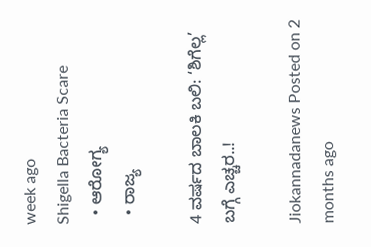week ago
Shigella Bacteria Scare
  • ಆರೋಗ್ಯ
  • ರಾಜ್ಯ

4 ವರ್ಷದ ಬಾಲಕಿ ಬಲಿ: ‘ಶಿಗೆಲ್ಲ’ ಬಗ್ಗೆ ಎಚ್ಚರ..!

Jiokannadanews Posted on 2 months ago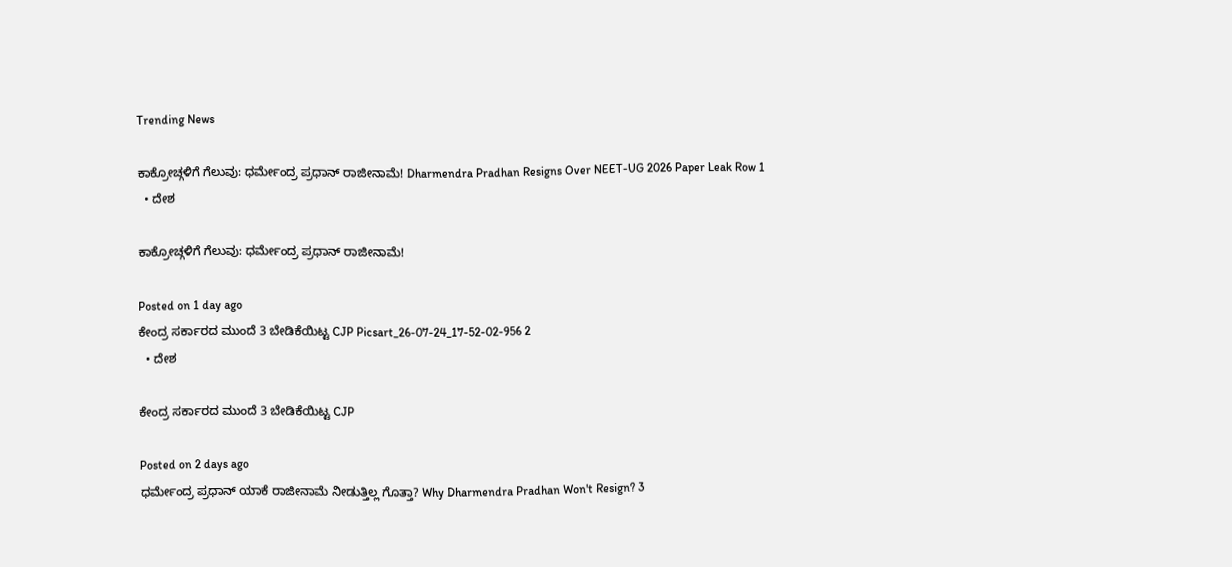Trending News

ಕಾಕ್ರೋಚ್ಗಳಿಗೆ ಗೆಲುವು: ಧರ್ಮೇಂದ್ರ ಪ್ರಧಾನ್ ರಾಜೀನಾಮೆ! Dharmendra Pradhan Resigns Over NEET-UG 2026 Paper Leak Row 1
  • ದೇಶ

ಕಾಕ್ರೋಚ್ಗಳಿಗೆ ಗೆಲುವು: ಧರ್ಮೇಂದ್ರ ಪ್ರಧಾನ್ ರಾಜೀನಾಮೆ!

Posted on 1 day ago
ಕೇಂದ್ರ ಸರ್ಕಾರದ ಮುಂದೆ 3 ಬೇಡಿಕೆಯಿಟ್ಟ CJP Picsart_26-07-24_17-52-02-956 2
  • ದೇಶ

ಕೇಂದ್ರ ಸರ್ಕಾರದ ಮುಂದೆ 3 ಬೇಡಿಕೆಯಿಟ್ಟ CJP

Posted on 2 days ago
ಧರ್ಮೇಂದ್ರ ಪ್ರಧಾನ್ ಯಾಕೆ ರಾಜೀನಾಮೆ ನೀಡುತ್ತಿಲ್ಲ ಗೊತ್ತಾ? Why Dharmendra Pradhan Won't Resign? 3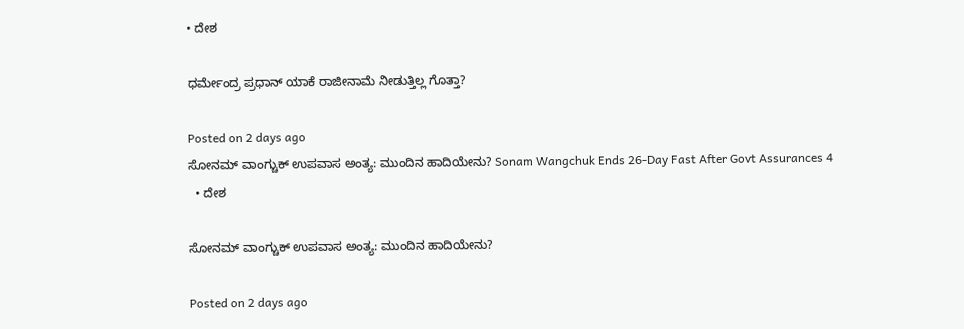• ದೇಶ

ಧರ್ಮೇಂದ್ರ ಪ್ರಧಾನ್ ಯಾಕೆ ರಾಜೀನಾಮೆ ನೀಡುತ್ತಿಲ್ಲ ಗೊತ್ತಾ?

Posted on 2 days ago
ಸೋನಮ್ ವಾಂಗ್ಚುಕ್ ಉಪವಾಸ ಅಂತ್ಯ: ಮುಂದಿನ ಹಾದಿಯೇನು? Sonam Wangchuk Ends 26-Day Fast After Govt Assurances 4
  • ದೇಶ

ಸೋನಮ್ ವಾಂಗ್ಚುಕ್ ಉಪವಾಸ ಅಂತ್ಯ: ಮುಂದಿನ ಹಾದಿಯೇನು?

Posted on 2 days ago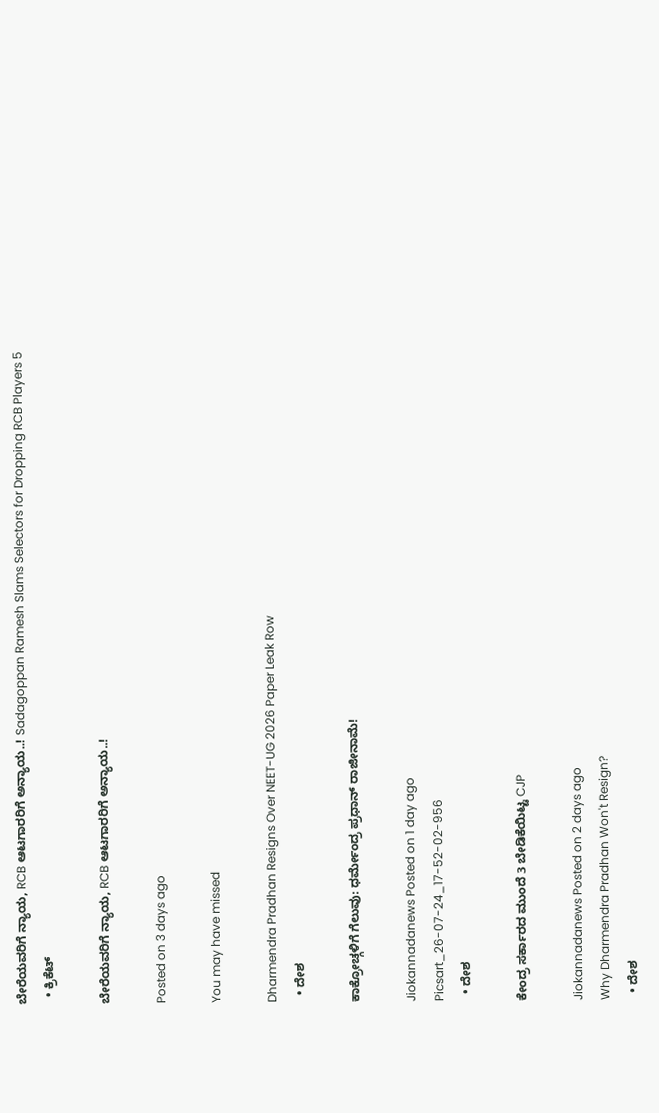ಬೇರೆಯವರಿಗೆ ನ್ಯಾಯ, RCB ಆಟಗಾರರಿಗೆ ಅನ್ಯಾಯ..! Sadagoppan Ramesh Slams Selectors for Dropping RCB Players 5
  • ಕ್ರಿಕೆಟ್

ಬೇರೆಯವರಿಗೆ ನ್ಯಾಯ, RCB ಆಟಗಾರರಿಗೆ ಅನ್ಯಾಯ..!

Posted on 3 days ago

You may have missed

Dharmendra Pradhan Resigns Over NEET-UG 2026 Paper Leak Row
  • ದೇಶ

ಕಾಕ್ರೋಚ್ಗಳಿಗೆ ಗೆಲುವು: ಧರ್ಮೇಂದ್ರ ಪ್ರಧಾನ್ ರಾಜೀನಾಮೆ!

Jiokannadanews Posted on 1 day ago
Picsart_26-07-24_17-52-02-956
  • ದೇಶ

ಕೇಂದ್ರ ಸರ್ಕಾರದ ಮುಂದೆ 3 ಬೇಡಿಕೆಯಿಟ್ಟ CJP

Jiokannadanews Posted on 2 days ago
Why Dharmendra Pradhan Won't Resign?
  • ದೇಶ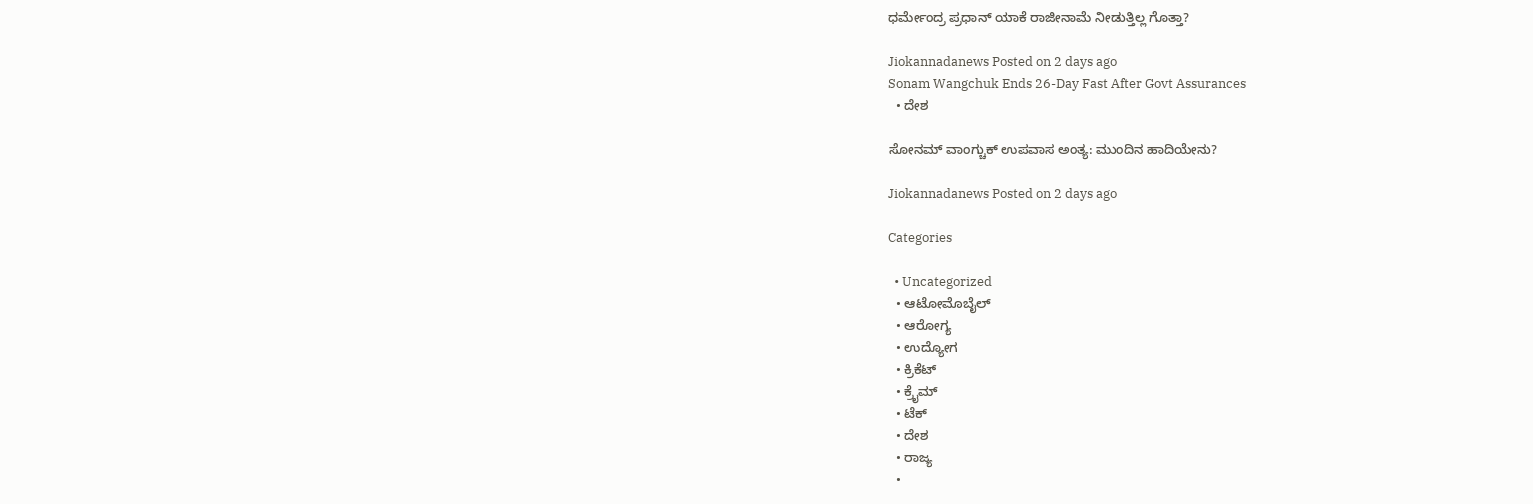ಧರ್ಮೇಂದ್ರ ಪ್ರಧಾನ್ ಯಾಕೆ ರಾಜೀನಾಮೆ ನೀಡುತ್ತಿಲ್ಲ ಗೊತ್ತಾ?

Jiokannadanews Posted on 2 days ago
Sonam Wangchuk Ends 26-Day Fast After Govt Assurances
  • ದೇಶ

ಸೋನಮ್ ವಾಂಗ್ಚುಕ್ ಉಪವಾಸ ಅಂತ್ಯ: ಮುಂದಿನ ಹಾದಿಯೇನು?

Jiokannadanews Posted on 2 days ago

Categories

  • Uncategorized
  • ಆಟೋಮೊಬೈಲ್
  • ಆರೋಗ್ಯ
  • ಉದ್ಯೋಗ
  • ಕ್ರಿಕೆಟ್
  • ಕ್ರೈಮ್
  • ಟೆಕ್
  • ದೇಶ
  • ರಾಜ್ಯ
  •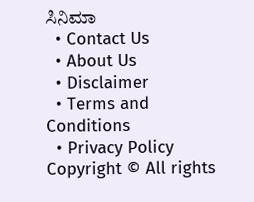ಸಿನಿಮಾ
  • Contact Us
  • About Us
  • Disclaimer
  • Terms and Conditions
  • Privacy Policy
Copyright © All rights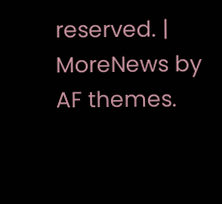reserved. | MoreNews by AF themes.